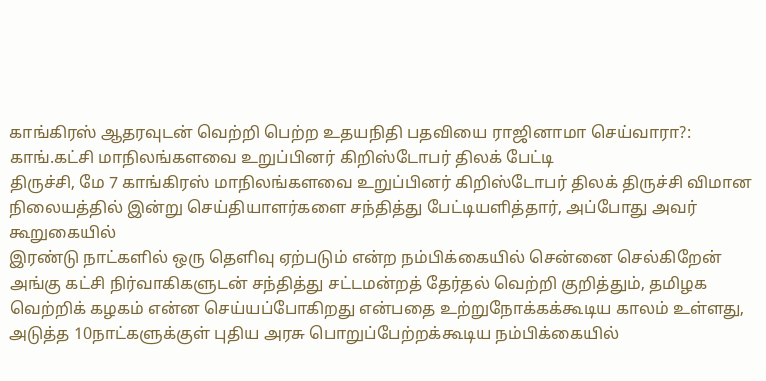காங்கிரஸ் ஆதரவுடன் வெற்றி பெற்ற உதயநிதி பதவியை ராஜினாமா செய்வாரா?: காங்.கட்சி மாநிலங்களவை உறுப்பினர் கிறிஸ்டோபர் திலக் பேட்டி
திருச்சி, மே 7 காங்கிரஸ் மாநிலங்களவை உறுப்பினர் கிறிஸ்டோபர் திலக் திருச்சி விமான நிலையத்தில் இன்று செய்தியாளர்களை சந்தித்து பேட்டியளித்தார், அப்போது அவர் கூறுகையில்
இரண்டு நாட்களில் ஒரு தெளிவு ஏற்படும் என்ற நம்பிக்கையில் சென்னை செல்கிறேன் அங்கு கட்சி நிர்வாகிகளுடன் சந்தித்து சட்டமன்றத் தேர்தல் வெற்றி குறித்தும், தமிழக வெற்றிக் கழகம் என்ன செய்யப்போகிறது என்பதை உற்றுநோக்கக்கூடிய காலம் உள்ளது, அடுத்த 10நாட்களுக்குள் புதிய அரசு பொறுப்பேற்றக்கூடிய நம்பிக்கையில்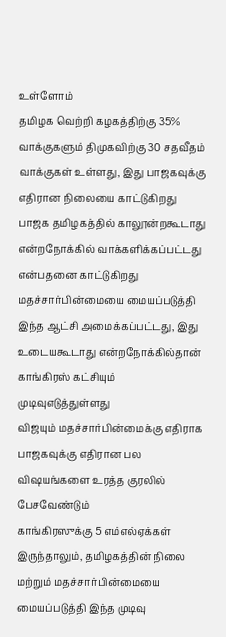உள்ளோம்
தமிழக வெற்றி கழகத்திற்கு 35% வாக்குகளும் திமுகவிற்கு 30 சதவீதம் வாக்குகள் உள்ளது, இது பாஜகவுக்கு எதிரான நிலையை காட்டுகிறது பாஜக தமிழகத்தில் காலூன்றகூடாது என்றநோக்கில் வாக்களிக்கப்பட்டது என்பதனை காட்டுகிறது
மதச்சார்பின்மையை மையப்படுத்தி இந்த ஆட்சி அமைக்கப்பட்டது, இது உடையகூடாது என்றநோக்கில்தான் காங்கிரஸ் கட்சியும் முடிவுஎடுத்துள்ளது
விஜயும் மதச்சார்பின்மைக்கு எதிராக பாஜகவுக்கு எதிரான பல விஷயங்களை உரத்த குரலில் பேசவேண்டும்
காங்கிரஸுக்கு 5 எம்எல்ஏக்கள் இருந்தாலும், தமிழகத்தின் நிலை மற்றும் மதச்சார்பின்மையை மையப்படுத்தி இந்த முடிவு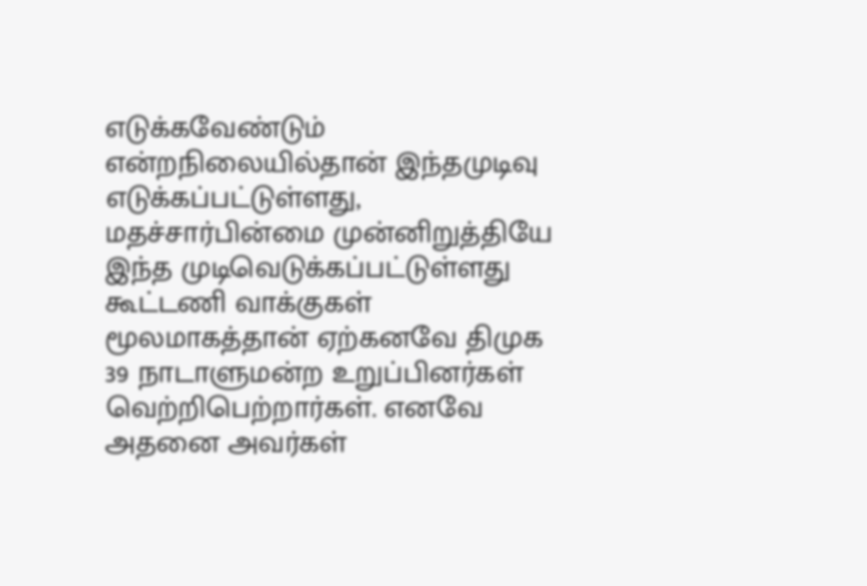எடுக்கவேண்டும் என்றநிலையில்தான் இந்தமுடிவு எடுக்கப்பட்டுள்ளது, மதச்சார்பின்மை முன்னிறுத்தியே இந்த முடிவெடுக்கப்பட்டுள்ளது
கூட்டணி வாக்குகள் மூலமாகத்தான் ஏற்கனவே திமுக 39 நாடாளுமன்ற உறுப்பினர்கள் வெற்றிபெற்றார்கள். எனவே அதனை அவர்கள்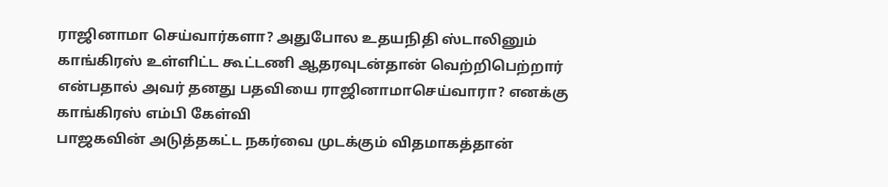ராஜினாமா செய்வார்களா? அதுபோல உதயநிதி ஸ்டாலினும் காங்கிரஸ் உள்ளிட்ட கூட்டணி ஆதரவுடன்தான் வெற்றிபெற்றார் என்பதால் அவர் தனது பதவியை ராஜினாமாசெய்வாரா? எனக்கு காங்கிரஸ் எம்பி கேள்வி
பாஜகவின் அடுத்தகட்ட நகர்வை முடக்கும் விதமாகத்தான்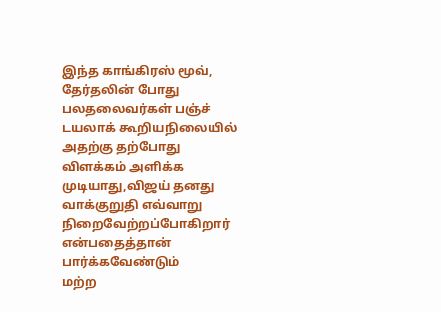இந்த காங்கிரஸ் மூவ்,
தேர்தலின் போது பலதலைவர்கள் பஞ்ச் டயலாக் கூறியநிலையில் அதற்கு தற்போது விளக்கம் அளிக்க முடியாது,விஜய் தனது வாக்குறுதி எவ்வாறு நிறைவேற்றப்போகிறார் என்பதைத்தான் பார்க்கவேண்டும்
மற்ற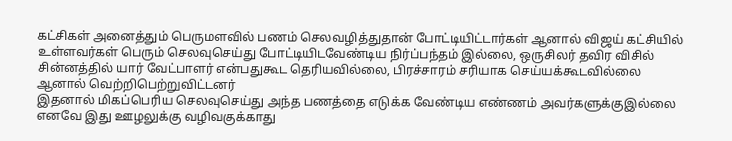கட்சிகள் அனைத்தும் பெருமளவில் பணம் செலவழித்துதான் போட்டியிட்டார்கள் ஆனால் விஜய் கட்சியில் உள்ளவர்கள் பெரும் செலவுசெய்து போட்டியிடவேண்டிய நிர்ப்பந்தம் இல்லை, ஒருசிலர் தவிர விசில் சின்னத்தில் யார் வேட்பாளர் என்பதுகூட தெரியவில்லை, பிரச்சாரம் சரியாக செய்யக்கூடவில்லை ஆனால் வெற்றிபெற்றுவிட்டனர்
இதனால் மிகப்பெரிய செலவுசெய்து அந்த பணத்தை எடுக்க வேண்டிய எண்ணம் அவர்களுக்குஇல்லை எனவே இது ஊழலுக்கு வழிவகுக்காது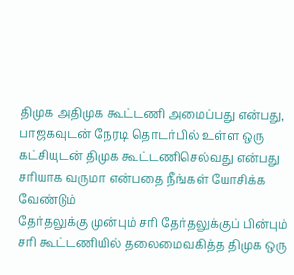திமுக அதிமுக கூட்டணி அமைப்பது என்பது, பாஜகவுடன் நேரடி தொடர்பில் உள்ள ஒரு கட்சியுடன் திமுக கூட்டணிசெல்வது என்பது சரியாக வருமா என்பதை நீங்கள் யோசிக்க வேண்டும்
தேர்தலுக்கு முன்பும் சரி தேர்தலுக்குப் பின்பும் சரி கூட்டணியில் தலைமைவகித்த திமுக ஒரு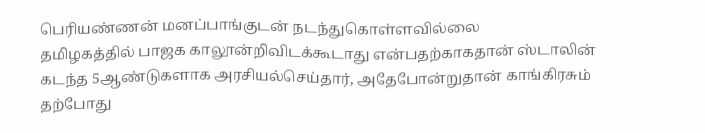பெரியண்ணன் மனப்பாங்குடன் நடந்துகொள்ளவில்லை
தமிழகத்தில் பாஜக காலூன்றிவிடக்கூடாது என்பதற்காகதான் ஸ்டாலின் கடந்த 5ஆண்டுகளாக அரசியல்செய்தார், அதேபோன்றுதான் காங்கிரசும் தற்போது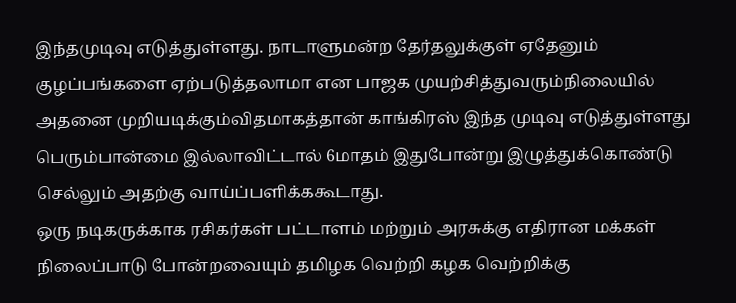இந்தமுடிவு எடுத்துள்ளது. நாடாளுமன்ற தேர்தலுக்குள் ஏதேனும் குழப்பங்களை ஏற்படுத்தலாமா என பாஜக முயற்சித்துவரும்நிலையில் அதனை முறியடிக்கும்விதமாகத்தான் காங்கிரஸ் இந்த முடிவு எடுத்துள்ளது
பெரும்பான்மை இல்லாவிட்டால் 6மாதம் இதுபோன்று இழுத்துக்கொண்டு செல்லும் அதற்கு வாய்ப்பளிக்ககூடாது.
ஒரு நடிகருக்காக ரசிகர்கள் பட்டாளம் மற்றும் அரசுக்கு எதிரான மக்கள் நிலைப்பாடு போன்றவையும் தமிழக வெற்றி கழக வெற்றிக்கு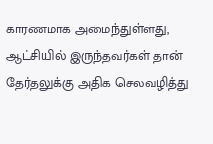காரணமாக அமைந்துள்ளது, ஆட்சியில் இருந்தவர்கள் தான் தேர்தலுக்கு அதிக செலவழித்து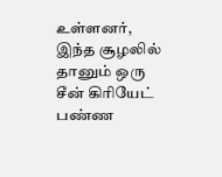உள்ளனர், இந்த சூழலில் தானும் ஒரு சீன் கிரியேட் பண்ண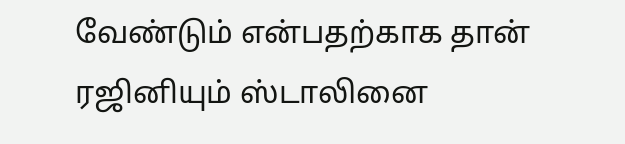வேண்டும் என்பதற்காக தான் ரஜினியும் ஸ்டாலினை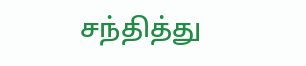சந்தித்து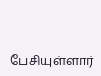பேசியுள்ளார்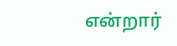என்றார்